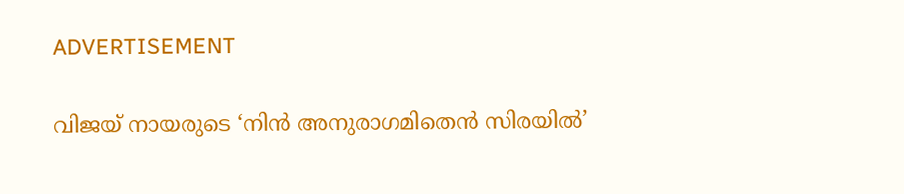ADVERTISEMENT

വിജയ് നായരുടെ ‘നിൻ അനുരാഗമിതെൻ സിരയിൽ’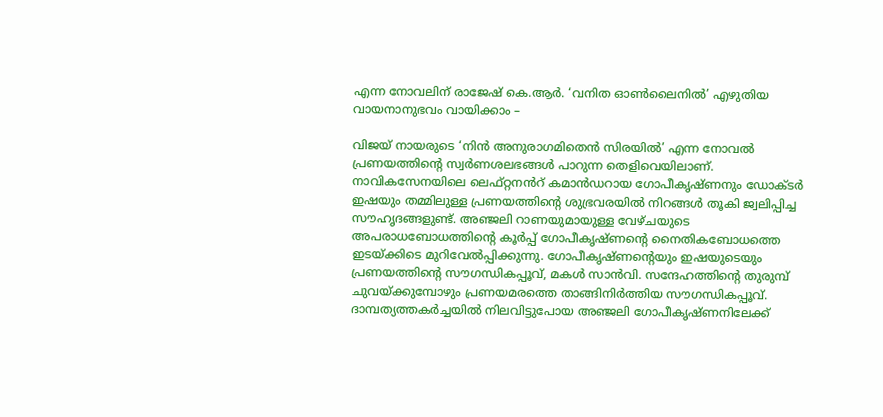എന്ന നോവലിന് രാജേഷ് കെ.ആർ. ‘വനിത ഓൺലൈനില്‍’ എഴുതിയ വായനാനുഭവം വായിക്കാം –

വിജയ് നായരുടെ ‘നിൻ അനുരാഗമിതെൻ സിരയിൽ’ എന്ന നോവൽ പ്രണയത്തിന്റെ സ്വർണശലഭങ്ങൾ പാറുന്ന തെളിവെയിലാണ്. നാവികസേനയിലെ ലെഫ്റ്റനൻറ് കമാൻഡറായ ഗോപീകൃഷ്ണനും ഡോക്ടർ ഇഷയും തമ്മിലുള്ള പ്രണയത്തിന്റെ ശുഭ്രവരയിൽ നിറങ്ങൾ തൂകി ജ്വലിപ്പിച്ച സൗഹൃദങ്ങളുണ്ട്. അഞ്ജലി റാണയുമായുള്ള വേഴ്ചയുടെ അപരാധബോധത്തിന്റെ കൂർപ്പ് ഗോപീകൃഷ്ണന്റെ നൈതികബോധത്തെ ഇടയ്ക്കിടെ മുറിവേൽപ്പിക്കുന്നു. ഗോപീകൃഷ്ണന്റെയും ഇഷയുടെയും പ്രണയത്തിന്റെ സൗഗന്ധികപ്പൂവ്, മകൾ സാൻവി. സന്ദേഹത്തിന്റെ തുരുമ്പ് ചുവയ്ക്കുമ്പോഴും പ്രണയമരത്തെ താങ്ങിനിർത്തിയ സൗഗന്ധികപ്പൂവ്. ദാമ്പത്യത്തകർച്ചയിൽ നിലവിട്ടുപോയ അഞ്ജലി ഗോപീകൃഷ്ണനിലേക്ക്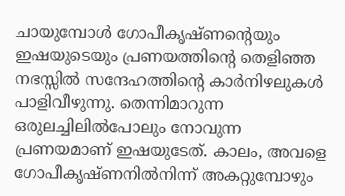ചായുമ്പോൾ ഗോപീകൃഷ്ണന്റെയും ഇഷയുടെയും പ്രണയത്തിന്റെ തെളിഞ്ഞ നഭസ്സിൽ സന്ദേഹത്തിന്റെ കാർനിഴലുകൾ പാളിവീഴുന്നു. തെന്നിമാറുന്ന ഒരുലച്ചിലിൽപോലും നോവുന്ന പ്രണയമാണ് ഇഷയുടേത്. കാലം, അവളെ ഗോപീകൃഷ്ണനിൽനിന്ന് അകറ്റുമ്പോഴും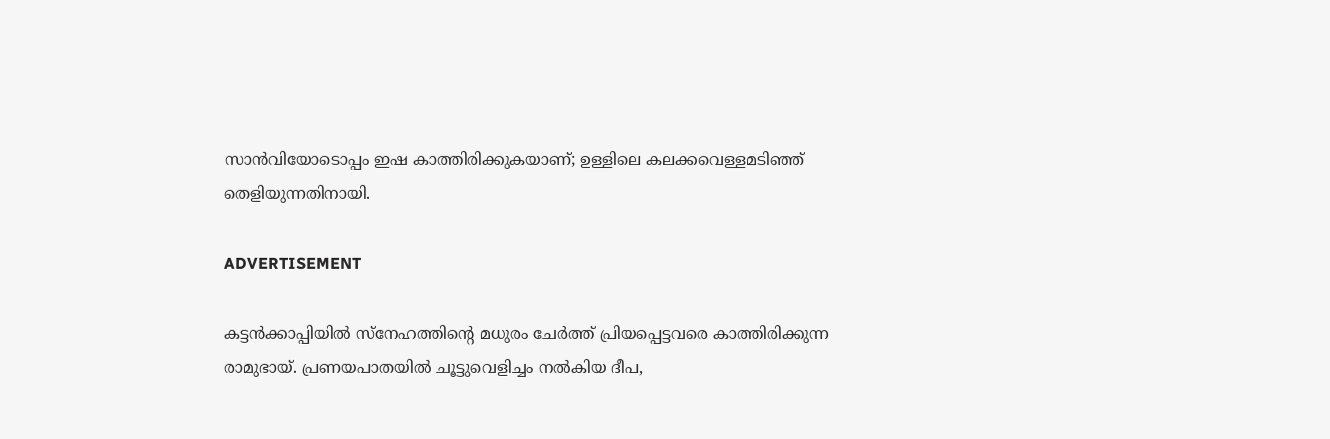സാൻവിയോടൊപ്പം ഇഷ കാത്തിരിക്കുകയാണ്; ഉള്ളിലെ കലക്കവെള്ളമടിഞ്ഞ് തെളിയുന്നതിനായി.

ADVERTISEMENT

കട്ടൻക്കാപ്പിയിൽ സ്നേഹത്തിന്റെ മധുരം ചേർത്ത് പ്രിയപ്പെട്ടവരെ കാത്തിരിക്കുന്ന രാമുഭായ്. പ്രണയപാതയിൽ ചൂട്ടുവെളിച്ചം നൽകിയ ദീപ,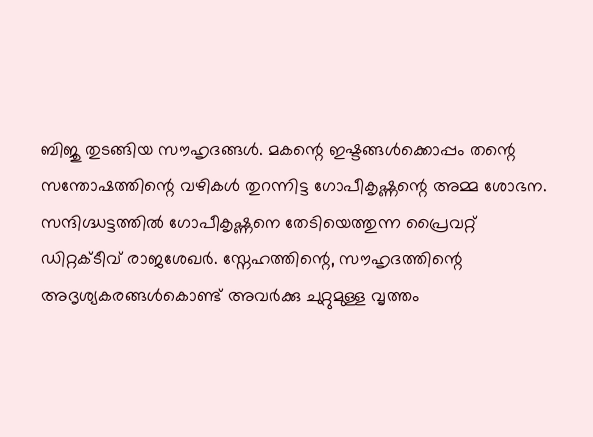ബിജു തുടങ്ങിയ സൗഹൃദങ്ങൾ. മകന്റെ ഇഷ്ടങ്ങൾക്കൊപ്പം തന്റെ സന്തോഷത്തിന്റെ വഴികൾ തുറന്നിട്ട ഗോപീകൃഷ്ണന്റെ അമ്മ ശോഭന. സന്ദിഗ്ദ്ധട്ടത്തിൽ ഗോപീകൃഷ്ണനെ തേടിയെത്തുന്ന പ്രൈവറ്റ് ഡിറ്റക്ടീവ് രാജശേഖർ. സ്നേഹത്തിന്റെ, സൗഹൃദത്തിന്റെ അദൃശ്യകരങ്ങൾകൊണ്ട് അവർക്കു ചുറ്റുമുള്ള വൃത്തം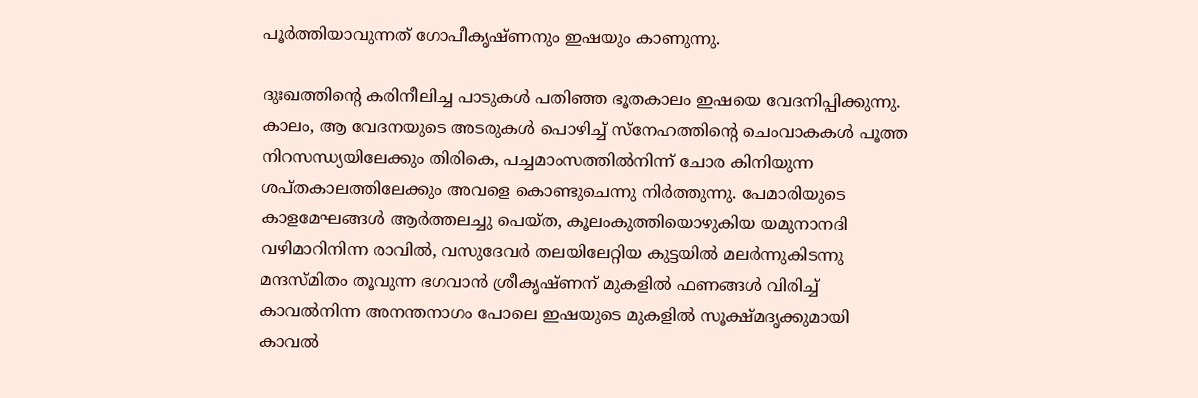പൂർത്തിയാവുന്നത് ഗോപീകൃഷ്ണനും ഇഷയും കാണുന്നു.

ദുഃഖത്തിന്റെ കരിനീലിച്ച പാടുകൾ പതിഞ്ഞ ഭൂതകാലം ഇഷയെ വേദനിപ്പിക്കുന്നു. കാലം, ആ വേദനയുടെ അടരുകൾ പൊഴിച്ച് സ്നേഹത്തിന്റെ ചെംവാകകൾ പൂത്ത നിറസന്ധ്യയിലേക്കും തിരികെ, പച്ചമാംസത്തിൽനിന്ന് ചോര കിനിയുന്ന ശപ്തകാലത്തിലേക്കും അവളെ കൊണ്ടുചെന്നു നിർത്തുന്നു. പേമാരിയുടെ കാളമേഘങ്ങൾ ആർത്തലച്ചു പെയ്ത, കൂലംകുത്തിയൊഴുകിയ യമുനാനദി വഴിമാറിനിന്ന രാവിൽ, വസുദേവർ തലയിലേറ്റിയ കുട്ടയിൽ മലർന്നുകിടന്നു മന്ദസ്‌മിതം തൂവുന്ന ഭഗവാൻ ശ്രീകൃഷ്ണന് മുകളിൽ ഫണങ്ങൾ വിരിച്ച് കാവൽനിന്ന അനന്തനാഗം പോലെ ഇഷയുടെ മുകളിൽ സൂക്ഷ്‌മദൃക്കുമായി കാവൽ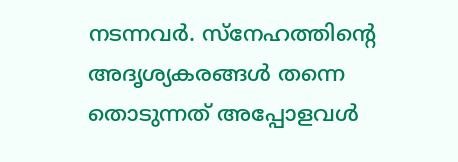നടന്നവർ. സ്‌നേഹത്തിന്റെ അദൃശ്യകരങ്ങൾ തന്നെ തൊടുന്നത് അപ്പോളവൾ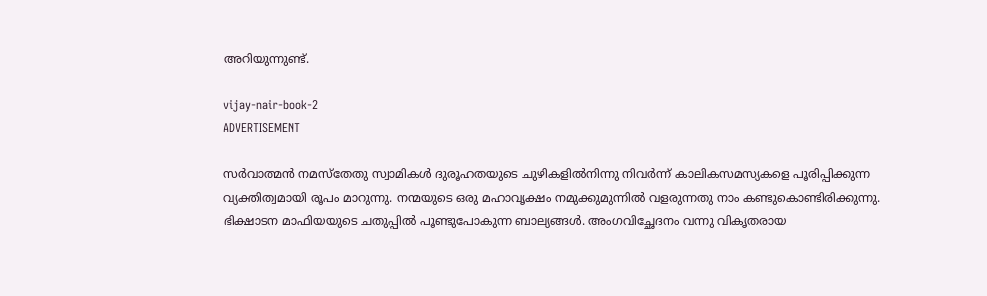അറിയുന്നുണ്ട്.

vijay-nair-book-2
ADVERTISEMENT

സർവാത്മൻ നമസ്തേതു സ്വാമികൾ ദുരൂഹതയുടെ ചുഴികളിൽനിന്നു നിവർന്ന് കാലികസമസ്യകളെ പൂരിപ്പിക്കുന്ന വ്യക്തിത്വമായി രൂപം മാറുന്നു. നന്മയുടെ ഒരു മഹാവൃക്ഷം നമുക്കുമുന്നിൽ വളരുന്നതു നാം കണ്ടുകൊണ്ടിരിക്കുന്നു. ഭിക്ഷാടന മാഫിയയുടെ ചതുപ്പിൽ പൂണ്ടുപോകുന്ന ബാല്യങ്ങൾ. അംഗവിച്ഛേദനം വന്നു വികൃതരായ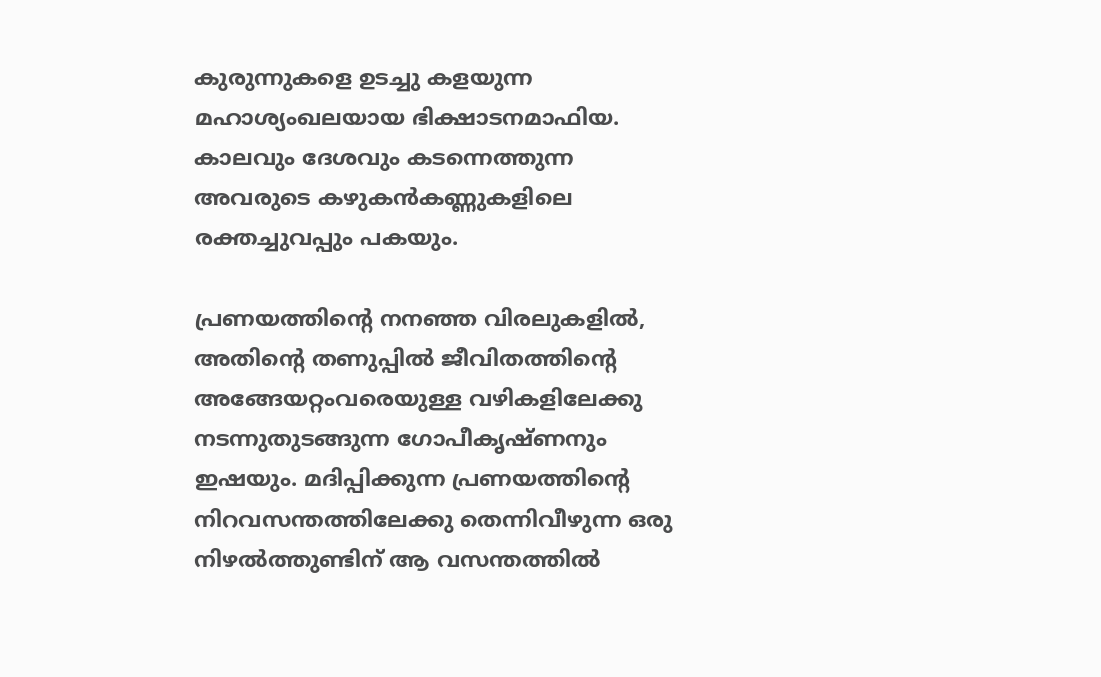കുരുന്നുകളെ ഉടച്ചു കളയുന്ന മഹാശ്യംഖലയായ ഭിക്ഷാടനമാഫിയ. കാലവും ദേശവും കടന്നെത്തുന്ന അവരുടെ കഴുകൻകണ്ണുകളിലെ രക്തച്ചുവപ്പും പകയും.

പ്രണയത്തിന്റെ നനഞ്ഞ വിരലുകളിൽ, അതിന്റെ തണുപ്പിൽ ജീവിതത്തിന്റെ അങ്ങേയറ്റംവരെയുള്ള വഴികളിലേക്കു നടന്നുതുടങ്ങുന്ന ഗോപീകൃഷ്ണനും ഇഷയും. മദിപ്പിക്കുന്ന പ്രണയത്തിന്റെ നിറവസന്തത്തിലേക്കു തെന്നിവീഴുന്ന ഒരു നിഴൽത്തുണ്ടിന് ആ വസന്തത്തിൽ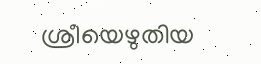ശ്രീയെഴുതിയ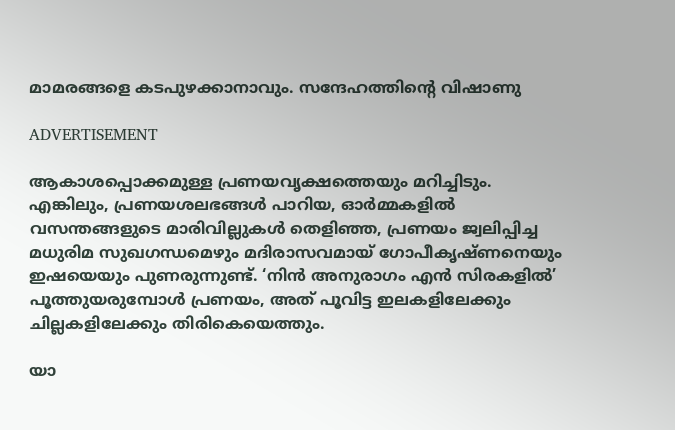മാമരങ്ങളെ കടപുഴക്കാനാവും. സന്ദേഹത്തിന്റെ വിഷാണു

ADVERTISEMENT

ആകാശപ്പൊക്കമുള്ള പ്രണയവൃക്ഷത്തെയും മറിച്ചിടും. എങ്കിലും, പ്രണയശലഭങ്ങൾ പാറിയ, ഓർമ്മകളിൽ വസന്തങ്ങളുടെ മാരിവില്ലുകൾ തെളിഞ്ഞ, പ്രണയം ജ്വലിപ്പിച്ച മധുരിമ സുഖഗന്ധമെഴും മദിരാസവമായ് ഗോപീകൃഷ്ണനെയും ഇഷയെയും പുണരുന്നുണ്ട്. ‘നിൻ അനുരാഗം എൻ സിരകളിൽ’ പൂത്തുയരുമ്പോൾ പ്രണയം, അത് പൂവിട്ട ഇലകളിലേക്കും ചില്ലകളിലേക്കും തിരികെയെത്തും.

യാ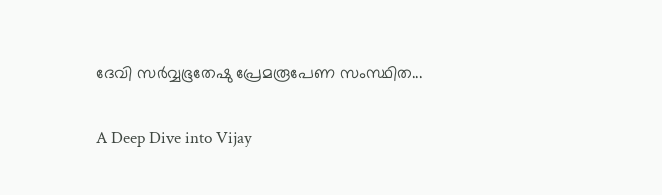ദേവി സർവ്വഭൂതേഷു പ്രേമരൂപേണ സംസ്ഥിത...

A Deep Dive into Vijay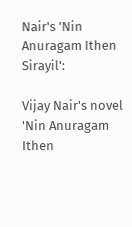Nair's 'Nin Anuragam Ithen Sirayil':

Vijay Nair's novel 'Nin Anuragam Ithen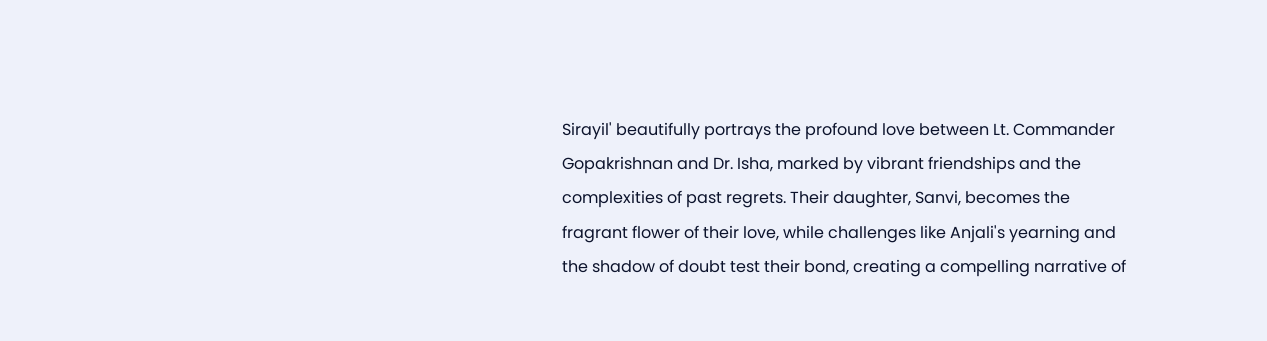Sirayil' beautifully portrays the profound love between Lt. Commander Gopakrishnan and Dr. Isha, marked by vibrant friendships and the complexities of past regrets. Their daughter, Sanvi, becomes the fragrant flower of their love, while challenges like Anjali's yearning and the shadow of doubt test their bond, creating a compelling narrative of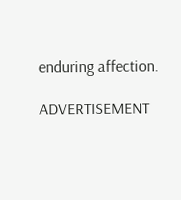enduring affection.

ADVERTISEMENT